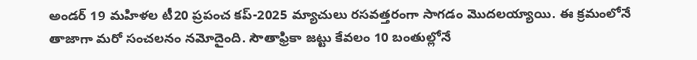అండర్ 19 మహిళల టీ20 ప్రపంచ కప్-2025 మ్యాచులు రసవత్తరంగా సాగడం మొదలయ్యాయి. ఈ క్రమంలోనే తాజాగా మరో సంచలనం నమోదైంది. సౌతాఫ్రికా జట్టు కేవలం 10 బంతుల్లోనే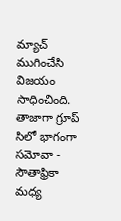మ్యాచ్ ముగించేసి విజయం సాధించింది.
తాజాగా గ్రూప్ సిలో భాగంగా సమోవా - సౌతాఫ్రికా మధ్య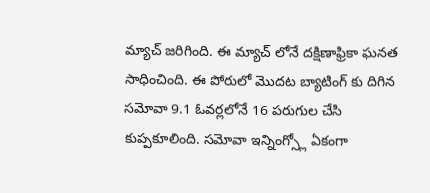మ్యాచ్ జరిగింది. ఈ మ్యాచ్ లోనే దక్షిణాఫ్రికా ఘనత సాధించింది. ఈ పోరులో మొదట బ్యాటింగ్ కు దిగిన సమోవా 9.1 ఓవర్లలోనే 16 పరుగుల చేసి కుప్పకూలింది. సమోవా ఇన్నింగ్స్లో ఏకంగా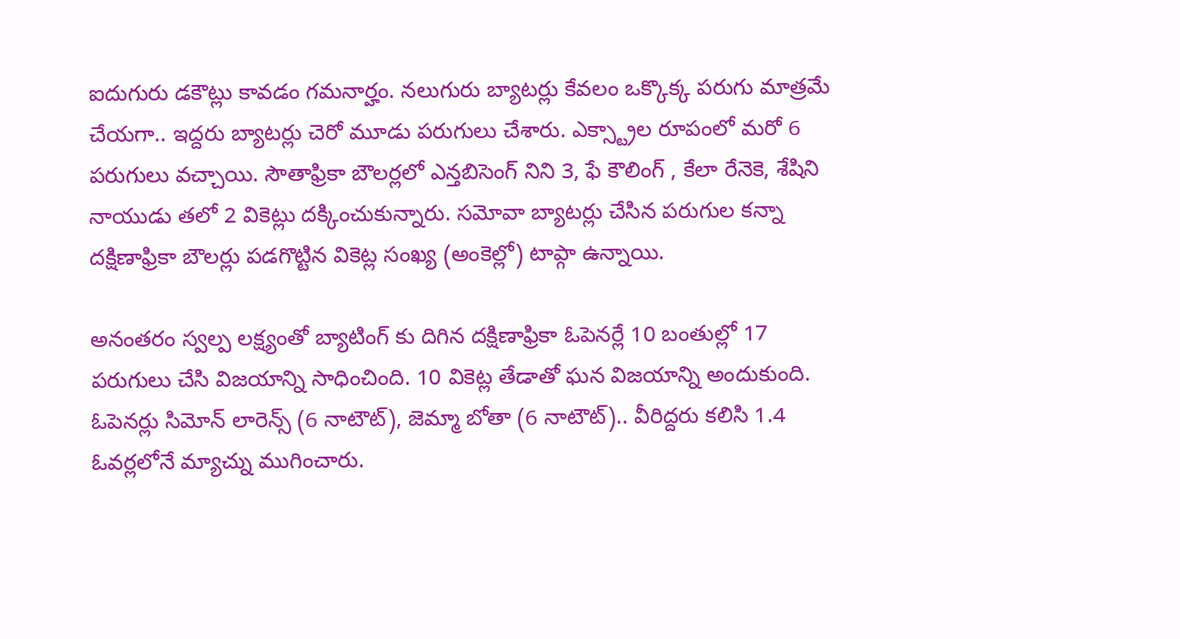ఐదుగురు డకౌట్లు కావడం గమనార్హం. నలుగురు బ్యాటర్లు కేవలం ఒక్కొక్క పరుగు మాత్రమే చేయగా.. ఇద్దరు బ్యాటర్లు చెరో మూడు పరుగులు చేశారు. ఎక్స్ట్రాల రూపంలో మరో 6 పరుగులు వచ్చాయి. సౌతాఫ్రికా బౌలర్లలో ఎన్తబిసెంగ్ నిని 3, ఫే కౌలింగ్ , కేలా రేనెకె, శేషిని నాయుడు తలో 2 వికెట్లు దక్కించుకున్నారు. సమోవా బ్యాటర్లు చేసిన పరుగుల కన్నా దక్షిణాఫ్రికా బౌలర్లు పడగొట్టిన వికెట్ల సంఖ్య (అంకెల్లో) టాప్గా ఉన్నాయి.

అనంతరం స్వల్ప లక్ష్యంతో బ్యాటింగ్ కు దిగిన దక్షిణాఫ్రికా ఓపెనర్లే 10 బంతుల్లో 17 పరుగులు చేసి విజయాన్ని సాధించింది. 10 వికెట్ల తేడాతో ఘన విజయాన్ని అందుకుంది. ఓపెనర్లు సిమోన్ లారెన్స్ (6 నాటౌట్), జెమ్మా బోతా (6 నాటౌట్).. వీరిద్దరు కలిసి 1.4 ఓవర్లలోనే మ్యాచ్ను ముగించారు.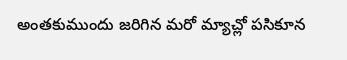అంతకుముందు జరిగిన మరో మ్యాచ్లో పసికూన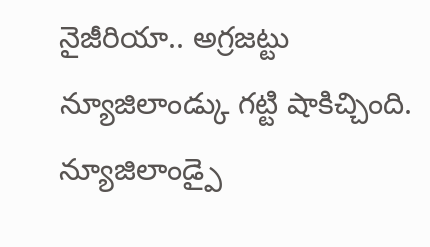నైజీరియా.. అగ్రజట్టు న్యూజిలాండ్కు గట్టి షాకిచ్చింది. న్యూజిలాండ్పై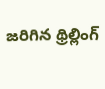జరిగిన థ్రిల్లింగ్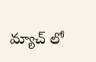మ్యాచ్ లో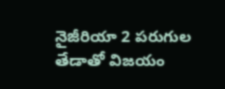నైజీరియా 2 పరుగుల తేడాతో విజయం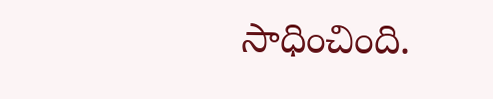సాధించింది.